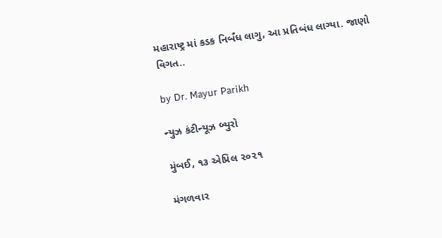મહારાષ્ટ્ર માં કડક નિર્બંધ લાગુ, આ પ્રતિબંધ લાગ્યા. જાણો વિગત..

by Dr. Mayur Parikh

ન્યુઝ કંટીન્યૂઝ બ્યુરો

મુંબઈ, ૧૩ એપ્રિલ ૨૦૨૧

મંગળવાર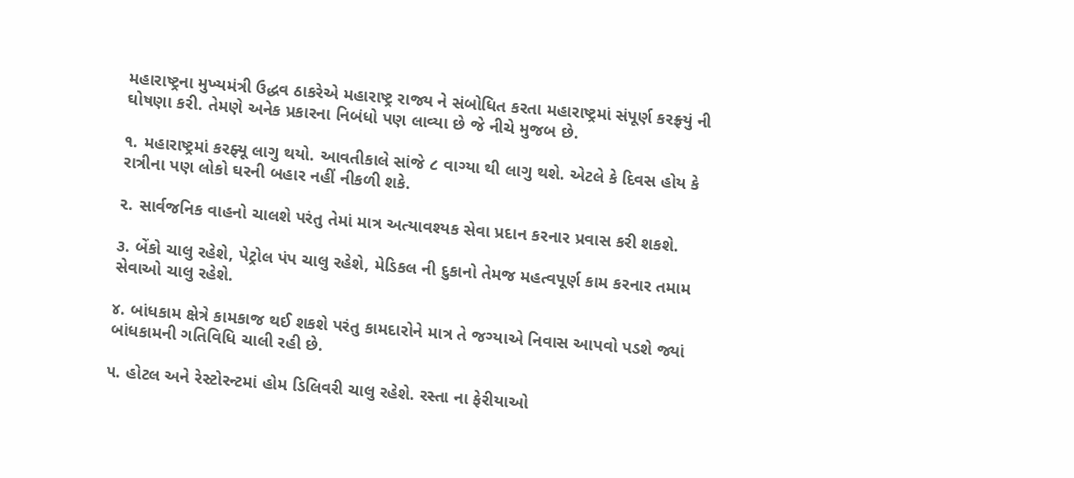મહારાષ્ટ્રના મુખ્યમંત્રી ઉદ્ધવ ઠાકરેએ મહારાષ્ટ્ર રાજ્ય ને સંબોધિત કરતા મહારાષ્ટ્રમાં સંપૂર્ણ કરફ્ર્યું ની ઘોષણા કરી. તેમણે અનેક પ્રકારના નિબંધો પણ લાવ્યા છે જે નીચે મુજબ છે.

૧. મહારાષ્ટ્રમાં કરફ્યૂ લાગુ થયો. આવતીકાલે સાંજે ૮ વાગ્યા થી લાગુ થશે. એટલે કે દિવસ હોય કે રાત્રીના પણ લોકો ઘરની બહાર નહીં નીકળી શકે.

૨. સાર્વજનિક વાહનો ચાલશે પરંતુ તેમાં માત્ર અત્યાવશ્યક સેવા પ્રદાન કરનાર પ્રવાસ કરી શકશે.

૩. બેંકો ચાલુ રહેશે, પેટ્રોલ પંપ ચાલુ રહેશે, મેડિકલ ની દુકાનો તેમજ મહત્વપૂર્ણ કામ કરનાર તમામ સેવાઓ ચાલુ રહેશે.

૪. બાંધકામ ક્ષેત્રે કામકાજ થઈ શકશે પરંતુ કામદારોને માત્ર તે જગ્યાએ નિવાસ આપવો પડશે જ્યાં બાંધકામની ગતિવિધિ ચાલી રહી છે.

૫. હોટલ અને રેસ્ટોરન્ટમાં હોમ ડિલિવરી ચાલુ રહેશે. રસ્તા ના ફેરીયાઓ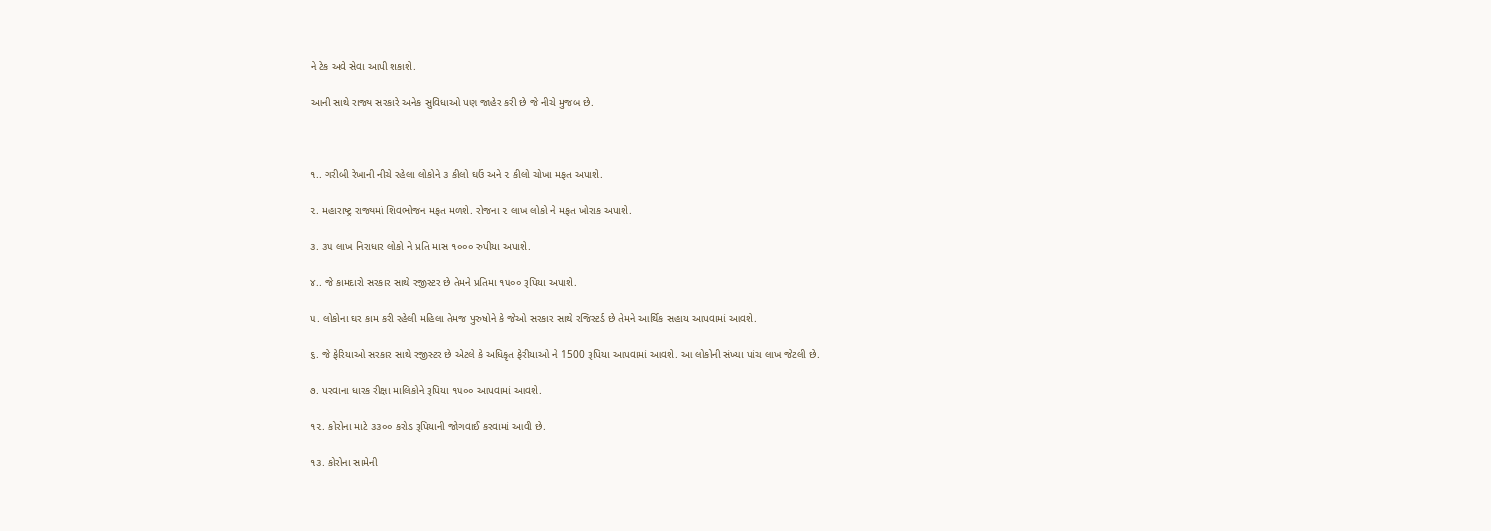ને ટેક અવે સેવા આપી શકાશે.

આની સાથે રાજ્ય સરકારે અનેક સુવિધાઓ પણ જાહેર કરી છે જે નીચે મુજબ છે.



૧.. ગરીબી રેખાની નીચે રહેલા લોકોને ૩ કીલો ઘઉં અને ૨ કીલો ચોખા મફત અપાશે.

૨. મહારાષ્ટ્ર રાજ્યમાં શિવભોજન મફત મળશે. રોજના ૨ લાખ લોકો ને મફત ખોરાક અપાશે.

૩. ૩૫ લાખ નિરાધાર લોકો ને પ્રતિ માસ ૧૦૦૦ રુપીયા અપાશે.

૪.. જે કામદારો સરકાર સાથે રજીસ્ટર છે તેમને પ્રતિમા ૧૫૦૦ રૂપિયા અપાશે.

૫. લોકોના ઘર કામ કરી રહેલી મહિલા તેમજ પુરુષોને કે જેઓ સરકાર સાથે રજિસ્ટર્ડ છે તેમને આર્થિક સહાય આપવામાં આવશે.

૬. જે ફેરિયાઓ સરકાર સાથે રજીસ્ટર છે એટલે કે અધિકૃત ફેરીયાઓ ને 1500 રૂપિયા આપવામાં આવશે. આ લોકોની સંખ્યા પાંચ લાખ જેટલી છે.

૭. પરવાના ધારક રીક્ષા માલિકોને રૂપિયા ૧૫૦૦ આપવામાં આવશે.

૧૨. કોરોના માટે ૩૩૦૦ કરોડ રૂપિયાની જોગવાઈ કરવામાં આવી છે.

૧૩. કોરોના સામેની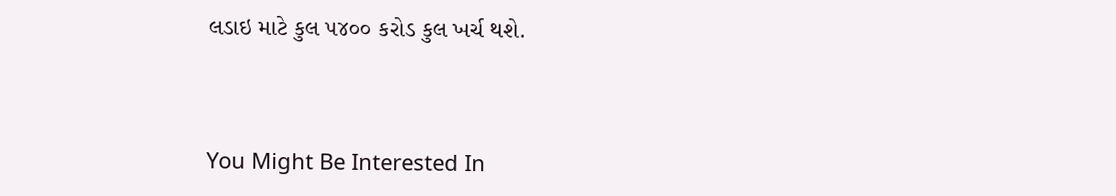લડાઇ માટે કુલ ૫૪૦૦ કરોડ કુલ ખર્ચ થશે.



You Might Be Interested In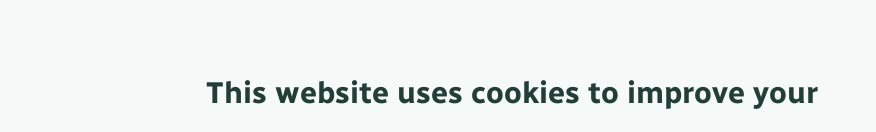This website uses cookies to improve your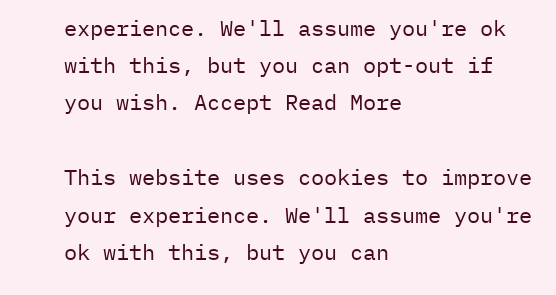experience. We'll assume you're ok with this, but you can opt-out if you wish. Accept Read More

This website uses cookies to improve your experience. We'll assume you're ok with this, but you can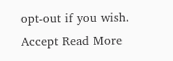opt-out if you wish. Accept Read More